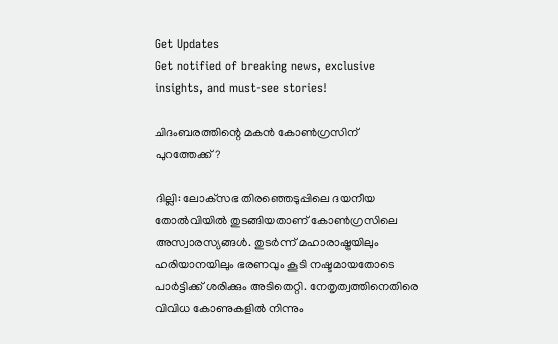Get Updates
Get notified of breaking news, exclusive insights, and must-see stories!

ചിദംബരത്തിന്റെ മകന്‍ കോണ്‍ഗ്രസിന് പുറത്തേക്ക്?

ദില്ലി: ലോക്‌സഭ തിരഞ്ഞെടുപ്പിലെ ദയനീയ തോല്‍വിയില്‍ തുടങ്ങിയതാണ് കോണ്‍ഗ്രസിലെ അസ്വാരസ്യങ്ങള്‍. തുടര്‍ന്ന് മഹാരാഷ്ട്രയിലും ഹരിയാനയിലും ഭരണവും കൂടി നഷ്ടമായതോടെ പാര്‍ട്ടിക്ക് ശരിക്കും അടിതെറ്റി. നേതൃത്വത്തിനെതിരെ വിവിധ കോണുകളില്‍ നിന്നും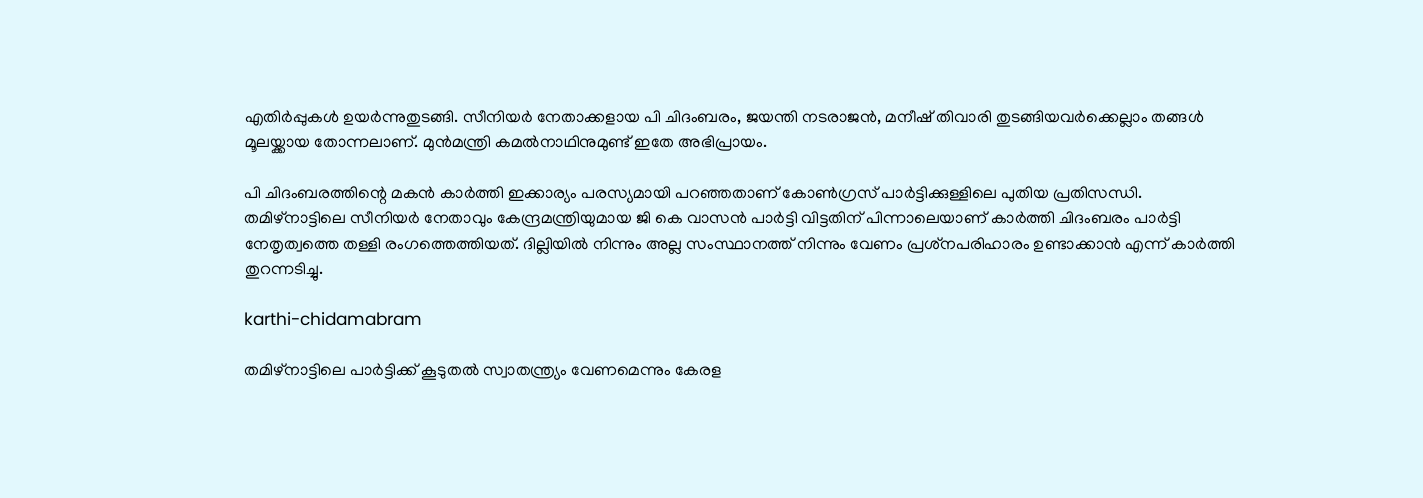എതിര്‍പ്പുകള്‍ ഉയര്‍ന്നുതുടങ്ങി. സീനിയര്‍ നേതാക്കളായ പി ചിദംബരം, ജയന്തി നടരാജന്‍, മനീഷ് തിവാരി തുടങ്ങിയവര്‍ക്കെല്ലാം തങ്ങള്‍ മൂലയ്ക്കായ തോന്നലാണ്. മുന്‍മന്ത്രി കമല്‍നാഥിനുമുണ്ട് ഇതേ അഭിപ്രായം.

പി ചിദംബരത്തിന്റെ മകന്‍ കാര്‍ത്തി ഇക്കാര്യം പരസ്യമായി പറഞ്ഞതാണ് കോണ്‍ഗ്രസ് പാര്‍ട്ടിക്കുള്ളിലെ പുതിയ പ്രതിസന്ധി. തമിഴ്‌നാട്ടിലെ സീനിയര്‍ നേതാവും കേന്ദ്രമന്ത്രിയുമായ ജി കെ വാസന്‍ പാര്‍ട്ടി വിട്ടതിന് പിന്നാലെയാണ് കാര്‍ത്തി ചിദംബരം പാര്‍ട്ടി നേതൃത്വത്തെ തള്ളി രംഗത്തെത്തിയത്. ദില്ലിയില്‍ നിന്നും അല്ല സംസ്ഥാനത്ത് നിന്നും വേണം പ്രശ്‌നപരിഹാരം ഉണ്ടാക്കാന്‍ എന്ന് കാര്‍ത്തി തുറന്നടിച്ചു.

karthi-chidamabram

തമിഴ്‌നാട്ടിലെ പാര്‍ട്ടിക്ക് കൂടുതല്‍ സ്വാതന്ത്ര്യം വേണമെന്നും കേരള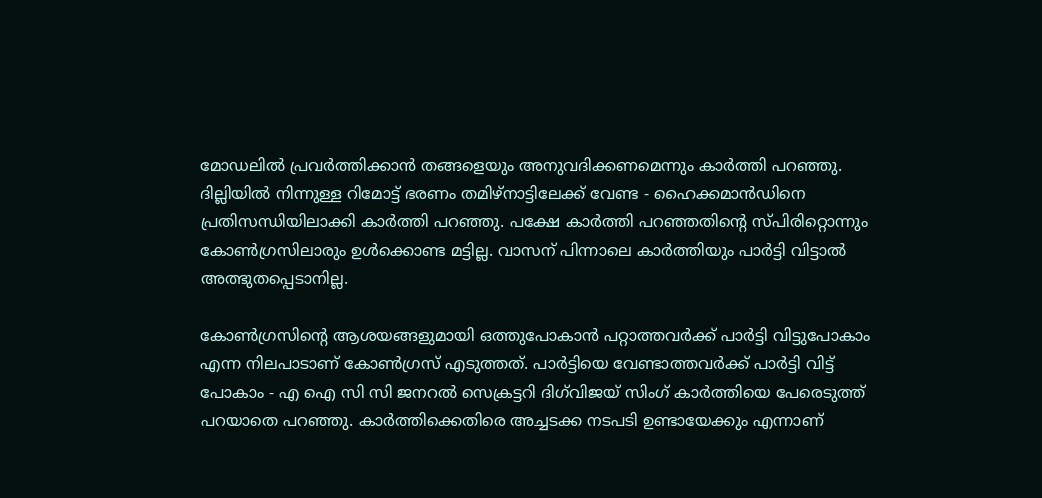മോഡലില്‍ പ്രവര്‍ത്തിക്കാന്‍ തങ്ങളെയും അനുവദിക്കണമെന്നും കാര്‍ത്തി പറഞ്ഞു. ദില്ലിയില്‍ നിന്നുള്ള റിമോട്ട് ഭരണം തമിഴ്‌നാട്ടിലേക്ക് വേണ്ട - ഹൈക്കമാന്‍ഡിനെ പ്രതിസന്ധിയിലാക്കി കാര്‍ത്തി പറഞ്ഞു. പക്ഷേ കാര്‍ത്തി പറഞ്ഞതിന്റെ സ്പിരിറ്റൊന്നും കോണ്‍ഗ്രസിലാരും ഉള്‍ക്കൊണ്ട മട്ടില്ല. വാസന് പിന്നാലെ കാര്‍ത്തിയും പാര്‍ട്ടി വിട്ടാല്‍ അത്ഭുതപ്പെടാനില്ല.

കോണ്‍ഗ്രസിന്റെ ആശയങ്ങളുമായി ഒത്തുപോകാന്‍ പറ്റാത്തവര്‍ക്ക് പാര്‍ട്ടി വിട്ടുപോകാം എന്ന നിലപാടാണ് കോണ്‍ഗ്രസ് എടുത്തത്. പാര്‍ട്ടിയെ വേണ്ടാത്തവര്‍ക്ക് പാര്‍ട്ടി വിട്ട് പോകാം - എ ഐ സി സി ജനറല്‍ സെക്രട്ടറി ദിഗ്‌വിജയ് സിംഗ് കാര്‍ത്തിയെ പേരെടുത്ത് പറയാതെ പറഞ്ഞു. കാര്‍ത്തിക്കെതിരെ അച്ചടക്ക നടപടി ഉണ്ടായേക്കും എന്നാണ്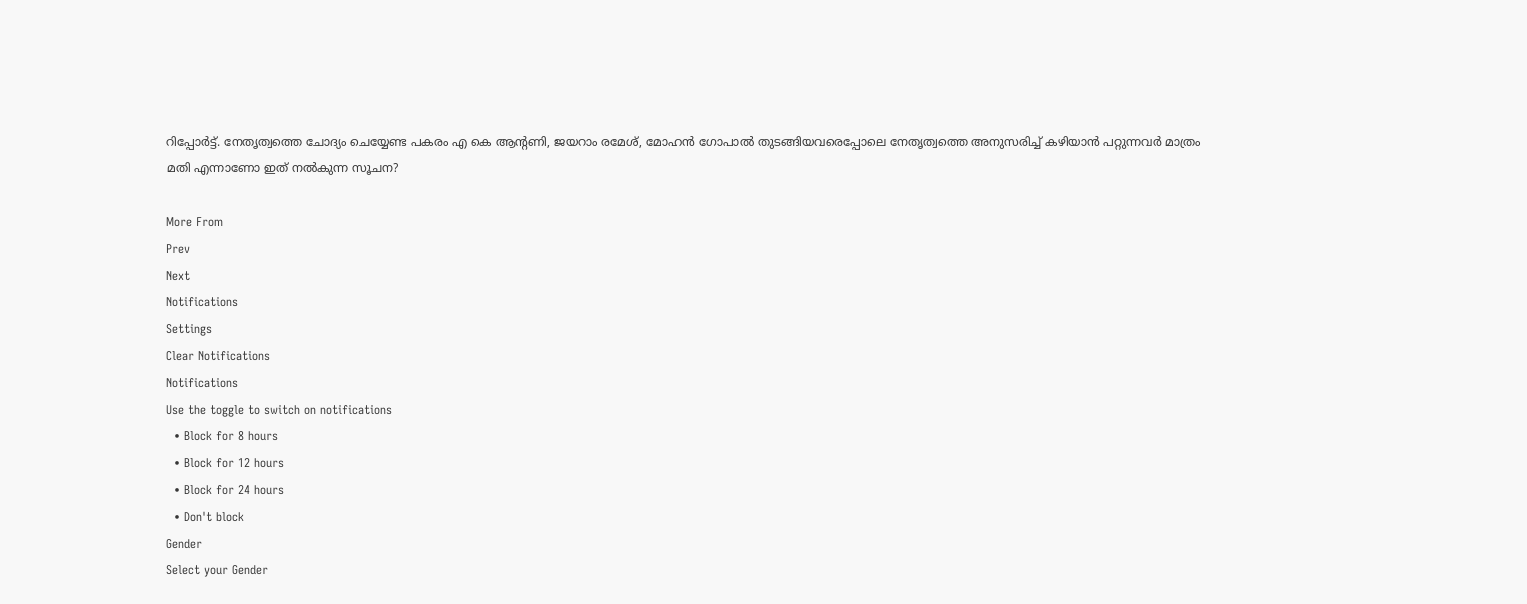റിപ്പോര്‍ട്ട്. നേതൃത്വത്തെ ചോദ്യം ചെയ്യേണ്ട പകരം എ കെ ആന്റണി, ജയറാം രമേശ്, മോഹന്‍ ഗോപാല്‍ തുടങ്ങിയവരെപ്പോലെ നേതൃത്വത്തെ അനുസരിച്ച് കഴിയാന്‍ പറ്റുന്നവര്‍ മാത്രം മതി എന്നാണോ ഇത് നല്‍കുന്ന സൂചന?

More From
Prev
Next
Notifications
Settings
Clear Notifications
Notifications
Use the toggle to switch on notifications
  • Block for 8 hours
  • Block for 12 hours
  • Block for 24 hours
  • Don't block
Gender
Select your Gender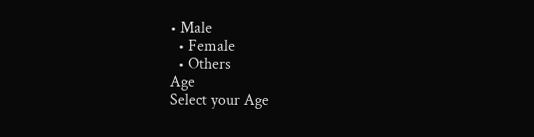• Male
  • Female
  • Others
Age
Select your Age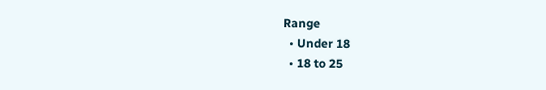Range
  • Under 18
  • 18 to 25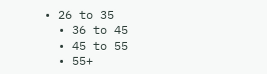• 26 to 35
  • 36 to 45
  • 45 to 55
  • 55+